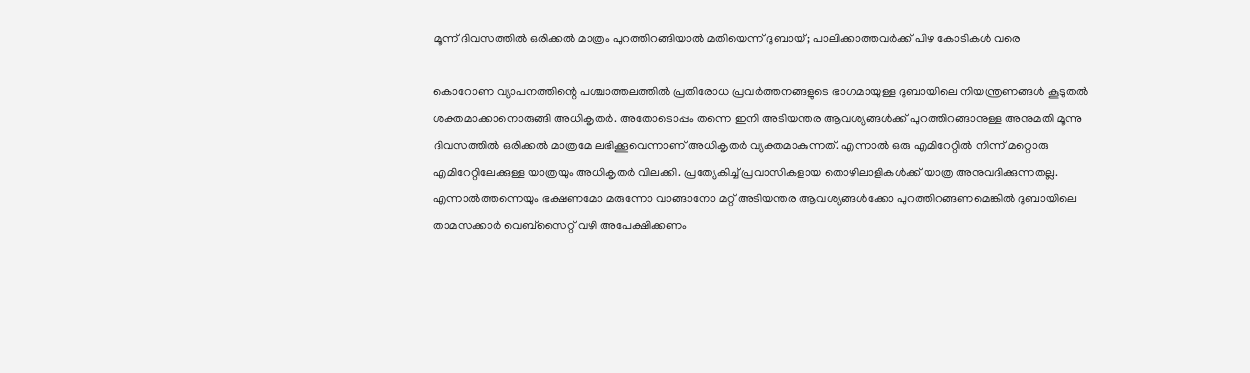മൂന്ന് ദിവസത്തിൽ ഒരിക്കൽ മാത്രം പുറത്തിറങ്ങിയാൽ മതിയെന്ന് ദുബായ്; പാലിക്കാത്തവർക്ക് പിഴ കോടികൾ വരെ

കൊറോണ വ്യാപനത്തിന്റെ പശ്ചാത്തലത്തിൽ പ്രതിരോധ പ്രവർത്തനങ്ങളുടെ ഭാഗമായുള്ള ദുബായിലെ നിയന്ത്രണങ്ങൾ കൂടുതൽ ശക്തമാക്കാനൊരുങ്ങി അധികൃതർ. അതോടൊപ്പം തന്നെ ഇനി അടിയന്തര ആവശ്യങ്ങൾക്ക് പുറത്തിറങ്ങാനുള്ള അനുമതി മൂന്നു ദിവസത്തിൽ ഒരിക്കൽ മാത്രമേ ലഭിക്കൂവെന്നാണ് അധികൃതർ വ്യക്തമാകുന്നത്. എന്നാൽ ഒരു എമിറേറ്റിൽ നിന്ന് മറ്റൊരു എമിറേറ്റിലേക്കുള്ള യാത്രയും അധികൃതർ വിലക്കി. പ്രത്യേകിച്ച് പ്രവാസികളായ തൊഴിലാളികൾക്ക് യാത്ര അനുവദിക്കുന്നതല്ല.
എന്നാൽത്തന്നെയും ഭക്ഷണമോ മരുന്നോ വാങ്ങാനോ മറ്റ് അടിയന്തര ആവശ്യങ്ങൾക്കോ പുറത്തിറങ്ങണമെങ്കിൽ ദുബായിലെ താമസക്കാർ വെബ്സൈറ്റ് വഴി അപേക്ഷിക്കണം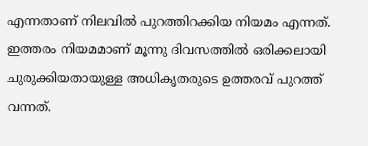എന്നതാണ് നിലവിൽ പുറത്തിറക്കിയ നിയമം എന്നത്. ഇത്തരം നിയമമാണ് മൂന്നു ദിവസത്തിൽ ഒരിക്കലായി ചുരുക്കിയതായുള്ള അധികൃതരുടെ ഉത്തരവ് പുറത്ത് വന്നത്.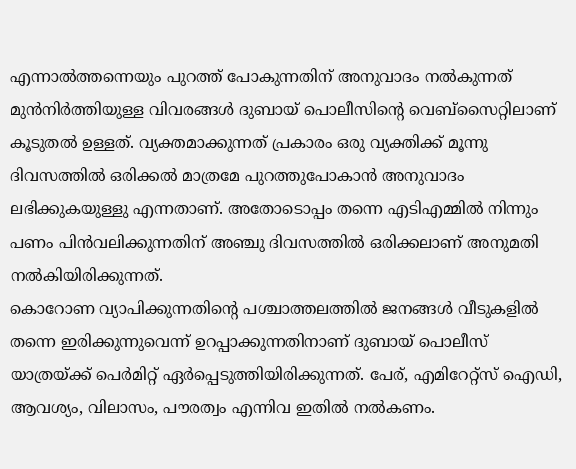എന്നാൽത്തന്നെയും പുറത്ത് പോകുന്നതിന് അനുവാദം നൽകുന്നത് മുൻനിർത്തിയുള്ള വിവരങ്ങൾ ദുബായ് പൊലീസിന്റെ വെബ്സൈറ്റിലാണ് കൂടുതൽ ഉള്ളത്. വ്യക്തമാക്കുന്നത് പ്രകാരം ഒരു വ്യക്തിക്ക് മൂന്നു ദിവസത്തിൽ ഒരിക്കൽ മാത്രമേ പുറത്തുപോകാൻ അനുവാദം ലഭിക്കുകയുള്ളു എന്നതാണ്. അതോടൊപ്പം തന്നെ എടിഎമ്മിൽ നിന്നും പണം പിൻവലിക്കുന്നതിന് അഞ്ചു ദിവസത്തിൽ ഒരിക്കലാണ് അനുമതി നൽകിയിരിക്കുന്നത്.
കൊറോണ വ്യാപിക്കുന്നതിന്റെ പശ്ചാത്തലത്തിൽ ജനങ്ങൾ വീടുകളിൽ തന്നെ ഇരിക്കുന്നുവെന്ന് ഉറപ്പാക്കുന്നതിനാണ് ദുബായ് പൊലീസ് യാത്രയ്ക്ക് പെർമിറ്റ് ഏർപ്പെടുത്തിയിരിക്കുന്നത്. പേര്, എമിറേറ്റ്സ് ഐഡി, ആവശ്യം, വിലാസം, പൗരത്വം എന്നിവ ഇതിൽ നൽകണം.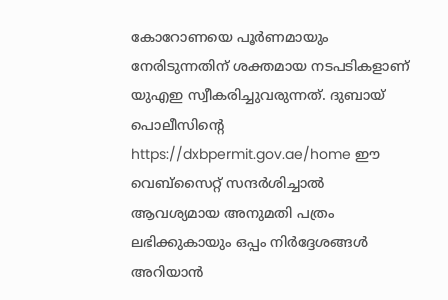കോറോണയെ പൂർണമായും നേരിടുന്നതിന് ശക്തമായ നടപടികളാണ് യുഎഇ സ്വീകരിച്ചുവരുന്നത്. ദുബായ് പൊലീസിന്റെ https://dxbpermit.gov.ae/home ഈ വെബ്സൈറ്റ് സന്ദർശിച്ചാൽ ആവശ്യമായ അനുമതി പത്രം ലഭിക്കുകായും ഒപ്പം നിർദ്ദേശങ്ങൾ അറിയാൻ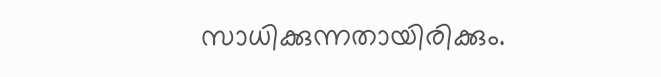സാധിക്കുന്നതായിരിക്കും.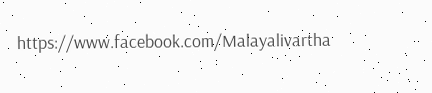https://www.facebook.com/Malayalivartha